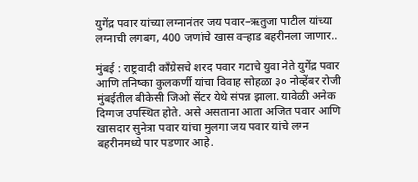युगेंद्र पवार यांच्या लग्नानंतर जय पवार–ऋतुजा पाटील यांच्या लग्नाची लगबग, 400 जणांचे खास वऱ्हाड बहरीनला जाणार..

मुंबई : राष्ट्रवादी काँग्रेसचे शरद पवार गटाचे युवा नेते युगेंद्र पवार आणि तनिष्का कुलकर्णी यांचा विवाह सोहळा ३० नोव्हेंबर रोजी मुंबईतील बीकेसी जिओ सेंटर येथे संपन्न झाला. यावेळी अनेक दिग्गज उपस्थित होते. असे असताना आता अजित पवार आणि खासदार सुनेत्रा पवार यांचा मुलगा जय पवार यांचे लग्न बहरीनमध्ये पार पडणार आहे.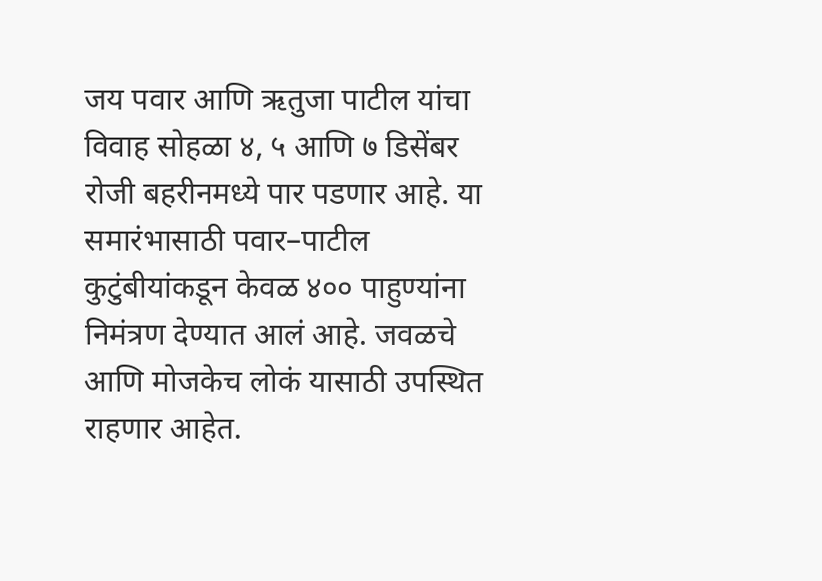जय पवार आणि ऋतुजा पाटील यांचा विवाह सोहळा ४, ५ आणि ७ डिसेंबर रोजी बहरीनमध्ये पार पडणार आहे. या समारंभासाठी पवार–पाटील कुटुंबीयांकडून केवळ ४०० पाहुण्यांना निमंत्रण देण्यात आलं आहे. जवळचे आणि मोजकेच लोकं यासाठी उपस्थित राहणार आहेत.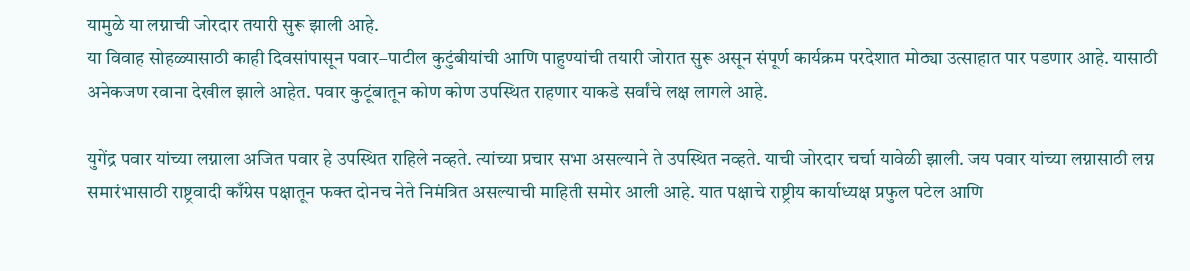यामुळे या लग्नाची जोरदार तयारी सुरू झाली आहे.
या विवाह सोहळ्यासाठी काही दिवसांपासून पवार–पाटील कुटुंबीयांची आणि पाहुण्यांची तयारी जोरात सुरू असून संपूर्ण कार्यक्रम परदेशात मोठ्या उत्साहात पार पडणार आहे. यासाठी अनेकजण रवाना देखील झाले आहेत. पवार कुटूंबातून कोण कोण उपस्थित राहणार याकडे सर्वांचे लक्ष लागले आहे.

युगेंद्र पवार यांच्या लग्नाला अजित पवार हे उपस्थित राहिले नव्हते. त्यांच्या प्रचार सभा असल्याने ते उपस्थित नव्हते. याची जोरदार चर्चा यावेळी झाली. जय पवार यांच्या लग्नासाठी लग्न समारंभासाठी राष्ट्रवादी काँग्रेस पक्षातून फक्त दोनच नेते निमंत्रित असल्याची माहिती समोर आली आहे. यात पक्षाचे राष्ट्रीय कार्याध्यक्ष प्रफुल पटेल आणि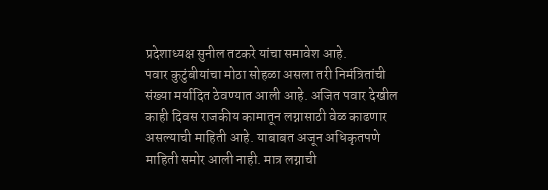प्रदेशाध्यक्ष सुनील तटकरे यांचा समावेश आहे.
पवार कुटुंबीयांचा मोठा सोहळा असला तरी निमंत्रितांची संख्या मर्यादित ठेवण्यात आली आहे. अजित पवार देखील काही दिवस राजकीय कामातून लग्नासाठी वेळ काढणार असल्याची माहिती आहे. याबाबत अजून अधिकृतपणे माहिती समोर आली नाही. मात्र लग्नाची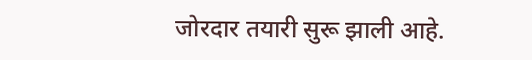जोरदार तयारी सुरू झाली आहे.